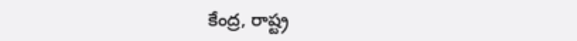కేంద్ర, రాష్ట్ర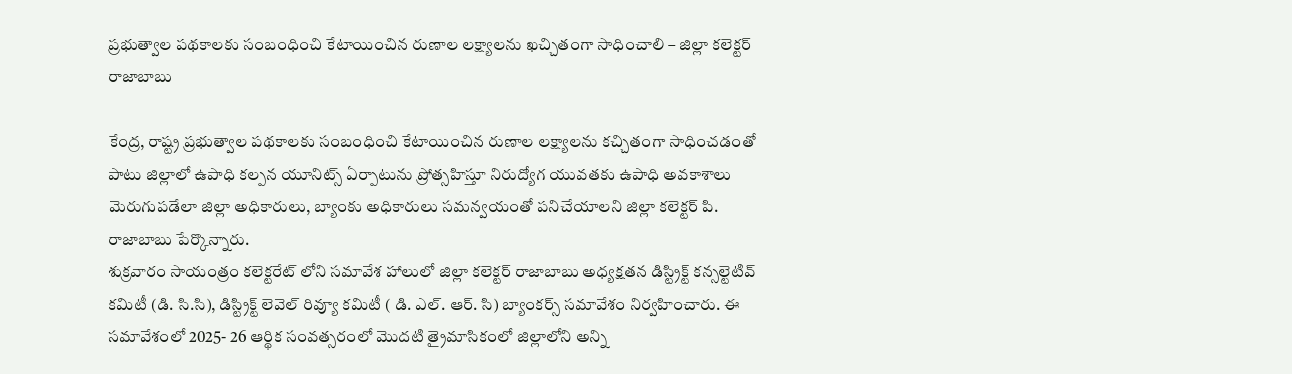ప్రభుత్వాల పథకాలకు సంబంధించి కేటాయించిన రుణాల లక్ష్యాలను ఖచ్చితంగా సాధించాలి – జిల్లా కలెక్టర్ రాజాబాబు

కేంద్ర, రాష్ట్ర ప్రభుత్వాల పథకాలకు సంబంధించి కేటాయించిన రుణాల లక్ష్యాలను కచ్చితంగా సాధించడంతో పాటు జిల్లాలో ఉపాధి కల్పన యూనిట్స్ ఏర్పాటును ప్రోత్సహిస్తూ నిరుద్యోగ యువతకు ఉపాధి అవకాశాలు మెరుగుపడేలా జిల్లా అధికారులు, బ్యాంకు అధికారులు సమన్వయంతో పనిచేయాలని జిల్లా కలెక్టర్ పి. రాజాబాబు పేర్కొన్నారు.
శుక్రవారం సాయంత్రం కలెక్టరేట్ లోని సమావేశ హాలులో జిల్లా కలెక్టర్ రాజాబాబు అధ్యక్షతన డిస్ట్రిక్ట్ కన్సల్టెటివ్ కమిటీ (డి. సి.సి), డిస్ట్రిక్ట్ లెవెల్ రివ్యూ కమిటీ ( డి. ఎల్. ఆర్. సి) బ్యాంకర్స్ సమావేశం నిర్వహించారు. ఈ సమావేశంలో 2025- 26 ఆర్థిక సంవత్సరంలో మొదటి త్రైమాసికంలో జిల్లాలోని అన్ని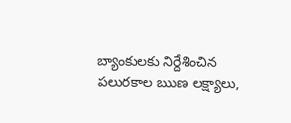బ్యాంకులకు నిర్దేశించిన పలురకాల ఋణ లక్ష్యాలు,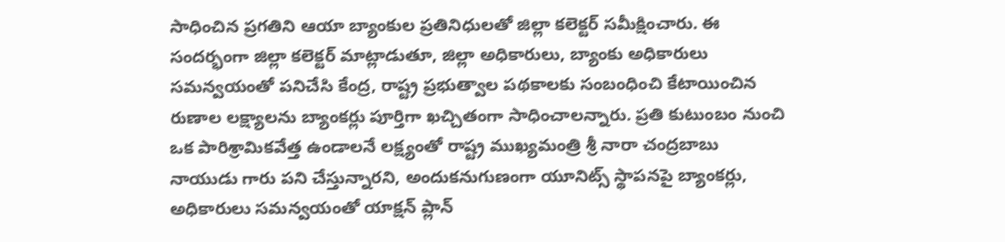సాధించిన ప్రగతిని ఆయా బ్యాంకుల ప్రతినిధులతో జిల్లా కలెక్టర్ సమీక్షించారు. ఈ సందర్భంగా జిల్లా కలెక్టర్ మాట్లాడుతూ, జిల్లా అధికారులు, బ్యాంకు అధికారులు సమన్వయంతో పనిచేసి కేంద్ర, రాష్ట్ర ప్రభుత్వాల పథకాలకు సంబంధించి కేటాయించిన రుణాల లక్ష్యాలను బ్యాంకర్లు పూర్తిగా ఖచ్చితంగా సాధించాలన్నారు. ప్రతి కుటుంబం నుంచి ఒక పారిశ్రామికవేత్త ఉండాలనే లక్ష్యంతో రాష్ట్ర ముఖ్యమంత్రి శ్రీ నారా చంద్రబాబు నాయుడు గారు పని చేస్తున్నారని, అందుకనుగుణంగా యూనిట్స్ స్థాపనపై బ్యాంకర్లు, అధికారులు సమన్వయంతో యాక్షన్ ప్లాన్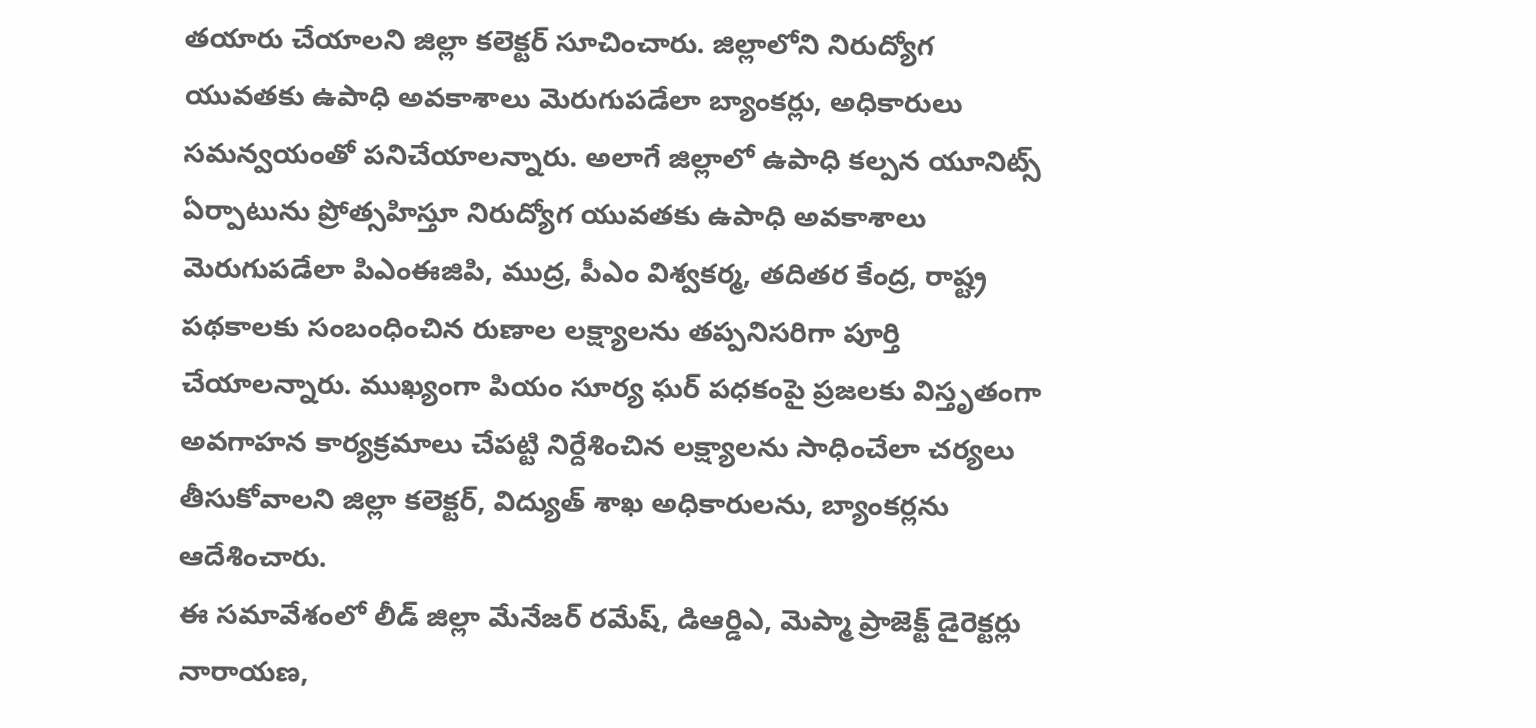తయారు చేయాలని జిల్లా కలెక్టర్ సూచించారు. జిల్లాలోని నిరుద్యోగ యువతకు ఉపాధి అవకాశాలు మెరుగుపడేలా బ్యాంకర్లు, అధికారులు సమన్వయంతో పనిచేయాలన్నారు. అలాగే జిల్లాలో ఉపాధి కల్పన యూనిట్స్ ఏర్పాటును ప్రోత్సహిస్తూ నిరుద్యోగ యువతకు ఉపాధి అవకాశాలు మెరుగుపడేలా పిఎంఈజిపి, ముద్ర, పీఎం విశ్వకర్మ, తదితర కేంద్ర, రాష్ట్ర పథకాలకు సంబంధించిన రుణాల లక్ష్యాలను తప్పనిసరిగా పూర్తి చేయాలన్నారు. ముఖ్యంగా పియం సూర్య ఘర్ పధకంపై ప్రజలకు విస్తృతంగా అవగాహన కార్యక్రమాలు చేపట్టి నిర్దేశించిన లక్ష్యాలను సాధించేలా చర్యలు తీసుకోవాలని జిల్లా కలెక్టర్, విద్యుత్ శాఖ అధికారులను, బ్యాంకర్లను ఆదేశించారు.
ఈ సమావేశంలో లీడ్ జిల్లా మేనేజర్ రమేష్, డిఆర్డిఎ, మెప్మా ప్రాజెక్ట్ డైరెక్టర్లు నారాయణ,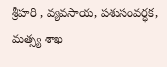శ్రీహరి , వ్యవసాయ, పశుసంవర్ధక, మత్స్య శాఖ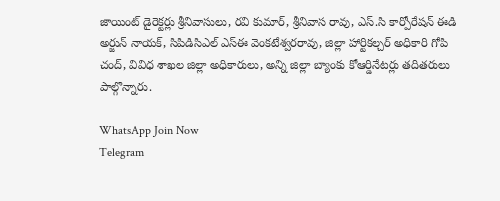జాయింట్ డైరెక్టర్లు శ్రీనివాసులు, రవి కుమార్, శ్రీనివాస రావు, ఎస్.సి కార్పోరేషన్ ఈడి అర్జున్ నాయక్, సిపిడిసిఎల్ ఎస్ఈ వెంకటేశ్వరరావు, జిల్లా హార్టికల్చర్ అధికారి గోపి చంద్, వివిధ శాఖల జిల్లా అధికారులు, అన్ని జిల్లా బ్యాంకు కోఆర్డినేటర్లు తదితరులు పాల్గొన్నారు.

WhatsApp Join Now
Telegram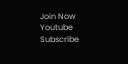Join Now
Youtube Subscribe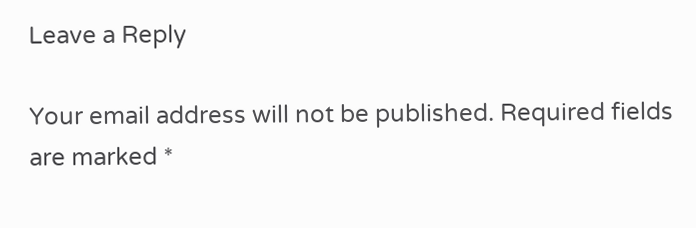Leave a Reply

Your email address will not be published. Required fields are marked *